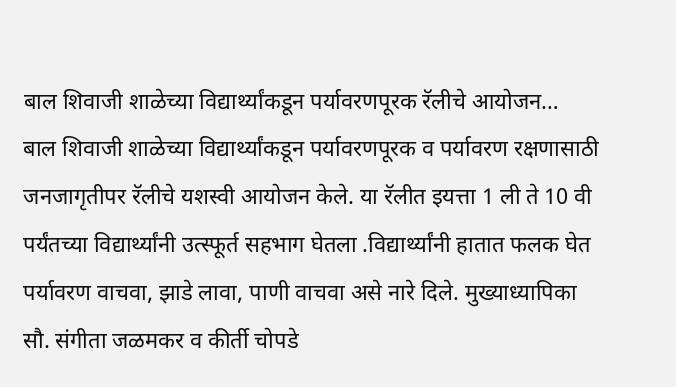बाल शिवाजी शाळेच्या विद्यार्थ्यांकडून पर्यावरणपूरक रॅलीचे आयोजन…
बाल शिवाजी शाळेच्या विद्यार्थ्यांकडून पर्यावरणपूरक व पर्यावरण रक्षणासाठी जनजागृतीपर रॅलीचे यशस्वी आयोजन केले. या रॅलीत इयत्ता 1 ली ते 10 वी पर्यंतच्या विद्यार्थ्यांनी उत्स्फूर्त सहभाग घेतला .विद्यार्थ्यांनी हातात फलक घेत पर्यावरण वाचवा, झाडे लावा, पाणी वाचवा असे नारे दिले. मुख्याध्यापिका सौ. संगीता जळमकर व कीर्ती चोपडे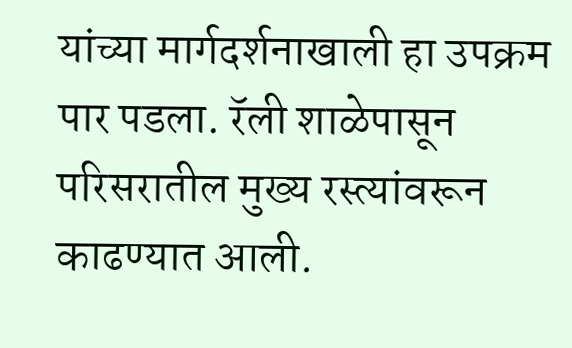यांच्या मार्गदर्शनाखाली हा उपक्रम पार पडला. रॅली शाळेपासून परिसरातील मुख्य रस्त्यांवरून काढण्यात आली.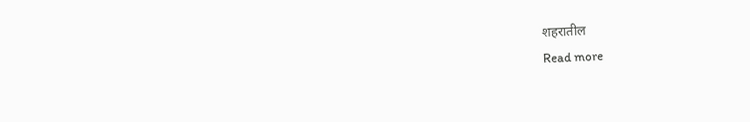शहरातील
Read more